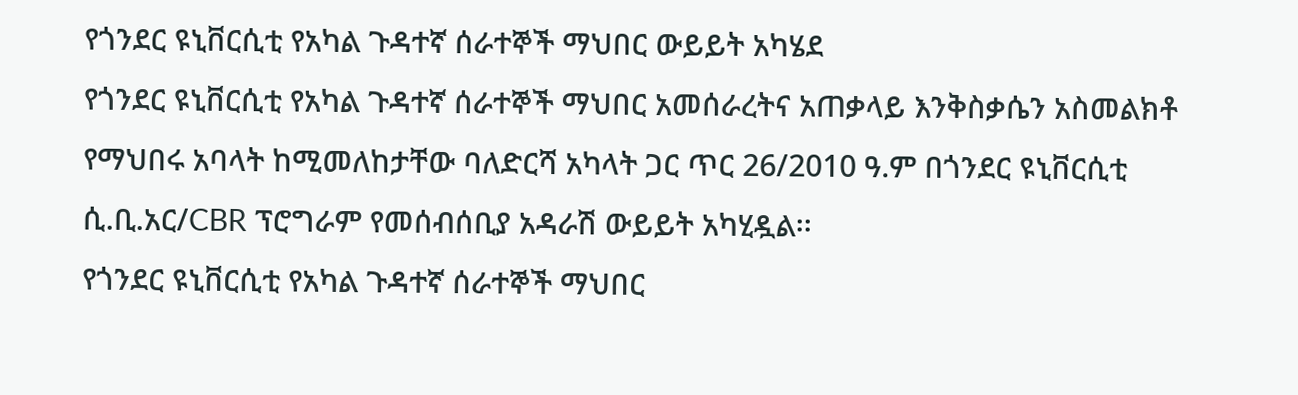የጎንደር ዩኒቨርሲቲ የአካል ጉዳተኛ ሰራተኞች ማህበር ውይይት አካሄደ
የጎንደር ዩኒቨርሲቲ የአካል ጉዳተኛ ሰራተኞች ማህበር አመሰራረትና አጠቃላይ እንቅስቃሴን አስመልክቶ የማህበሩ አባላት ከሚመለከታቸው ባለድርሻ አካላት ጋር ጥር 26/2010 ዓ.ም በጎንደር ዩኒቨርሲቲ ሲ.ቢ.አር/CBR ፕሮግራም የመሰብሰቢያ አዳራሽ ውይይት አካሂዷል፡፡
የጎንደር ዩኒቨርሲቲ የአካል ጉዳተኛ ሰራተኞች ማህበር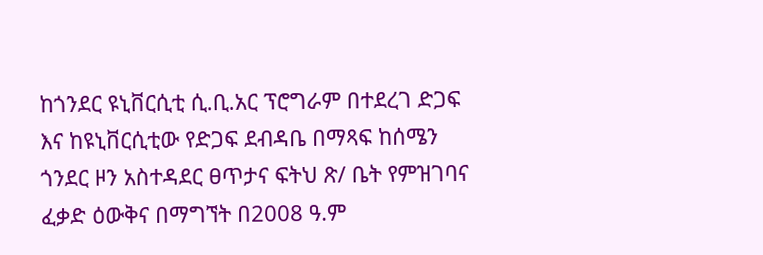ከጎንደር ዩኒቨርሲቲ ሲ.ቢ.አር ፕሮግራም በተደረገ ድጋፍ እና ከዩኒቨርሲቲው የድጋፍ ደብዳቤ በማጻፍ ከሰሜን ጎንደር ዞን አስተዳደር ፀጥታና ፍትህ ጽ/ ቤት የምዝገባና ፈቃድ ዕውቅና በማግኘት በ2008 ዓ.ም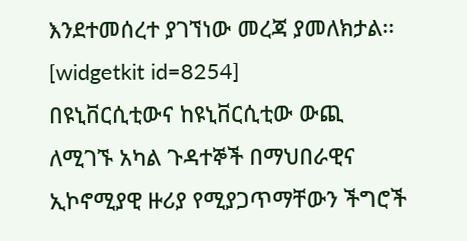እንደተመሰረተ ያገኘነው መረጃ ያመለክታል፡፡
[widgetkit id=8254]
በዩኒቨርሲቲውና ከዩኒቨርሲቲው ውጪ ለሚገኙ አካል ጉዳተኞች በማህበራዊና ኢኮኖሚያዊ ዙሪያ የሚያጋጥማቸውን ችግሮች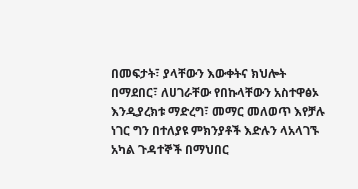በመፍታት፣ ያላቸውን እውቀትና ክህሎት በማደበር፣ ለሀገራቸው የበኩላቸውን አስተዋፅኦ እንዲያረክቱ ማድረግ፣ መማር መለወጥ እየቻሉ ነገር ግን በተለያዩ ምክንያቶች እድሉን ላአላገኙ አካል ጉዳተኞች በማህበር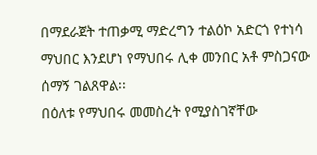በማደራጀት ተጠቃሚ ማድረግን ተልዕኮ አድርጎ የተነሳ ማህበር እንደሆነ የማህበሩ ሊቀ መንበር አቶ ምስጋናው ሰማኝ ገልጸዋል፡፡
በዕለቱ የማህበሩ መመስረት የሚያስገኛቸው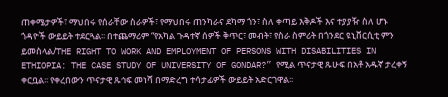ጠቀሜታዎች፣ ማህበሩ የሰራቸው ስራዎች፣ የማህበሩ ጠንካራና ደካማ ጎን፣ ስለ ቀጣይ እቅዶች እና ተያያዥ ስለ ሆኑ ጎዳዮች ውይይት ተደርጓል፡፡ በተጨማሪም “የአካል ጉዳተኛ ሰዎች ቅጥር፣ መብት፣ የስራ ስምሪት በጎንደር ዩኒቨርሲቲ ምን ይመስላል/THE RIGHT TO WORK AND EMPLOYMENT OF PERSONS WITH DISABILITIES IN ETHIOPIA: THE CASE STUDY OF UNIVERSITY OF GONDAR?” የሚል ጥናታዊ ጹሁፍ በአቶ አዱኛ ታረቀኝ ቀርቧል፡፡ የቀረበውን ጥናታዊ ጹኅፍ መነሻ በማድረግ ተሳታፊዎች ውይይት አድርገዋል፡፡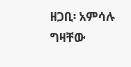ዘጋቢ፡ አምሳሉ ግዛቸው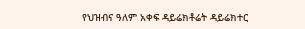የህዝብና ዓለም አቀፍ ዳይሬክቶሬት ዳይሬክተር